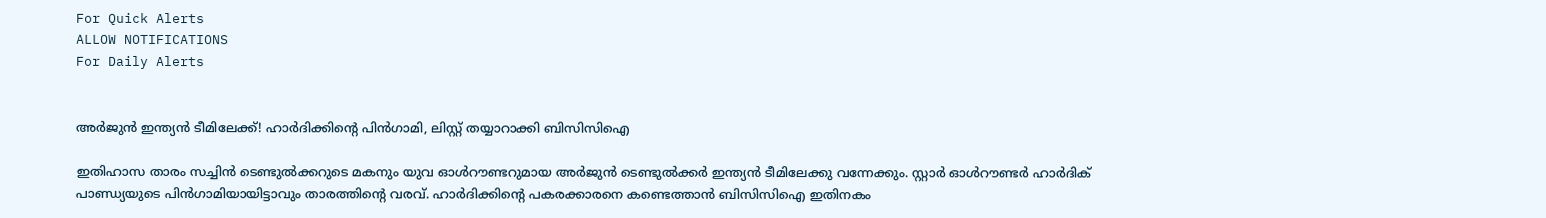For Quick Alerts
ALLOW NOTIFICATIONS
For Daily Alerts


അര്‍ജുന്‍ ഇന്ത്യന്‍ ടീമിലേക്ക്! ഹാര്‍ദിക്കിന്റെ പിന്‍ഗാമി, ലിസ്റ്റ് തയ്യാറാക്കി ബിസിസിഐ

ഇതിഹാസ താരം സച്ചിന്‍ ടെണ്ടുല്‍ക്കറുടെ മകനും യുവ ഓള്‍റൗണ്ടറുമായ അര്‍ജുന്‍ ടെണ്ടുല്‍ക്കര്‍ ഇന്ത്യന്‍ ടീമിലേക്കു വന്നേക്കും. സ്റ്റാര്‍ ഓള്‍റൗണ്ടര്‍ ഹാര്‍ദിക് പാണ്ഡ്യയുടെ പിന്‍ഗാമിയായിട്ടാവും താരത്തിന്റെ വരവ്. ഹാര്‍ദിക്കിന്റെ പകരക്കാരനെ കണ്ടെത്താന്‍ ബിസിസിഐ ഇതിനകം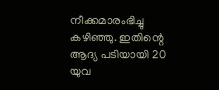നീക്കമാരംഭിച്ചു കഴിഞ്ഞു. ഇതിന്റെ ആദ്യ പടിയായി 20 യുവ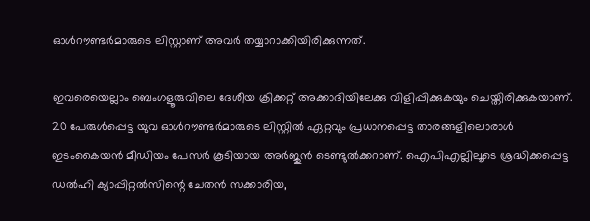ഓള്‍റൗണ്ടര്‍മാരുടെ ലിസ്റ്റാണ് അവര്‍ തയ്യാറാക്കിയിരിക്കുന്നത്.

ഇവരെയെല്ലാം ബെംഗളൂരുവിലെ ദേശീയ ക്രിക്കറ്റ് അക്കാദിയിലേക്കു വിളിപ്പിക്കുകയും ചെയ്തിരിക്കുകയാണ്. 20 പേരുള്‍പ്പെട്ട യുവ ഓള്‍റൗണ്ടര്‍മാരുടെ ലിസ്റ്റില്‍ ഏറ്റവും പ്രധാനപ്പെട്ട താരങ്ങളിലൊരാള്‍ ഇടംകൈയന്‍ മീഡിയം പേസര്‍ കൂടിയായ അര്‍ജുന്‍ ടെണ്ടുല്‍ക്കറാണ്. ഐപിഎല്ലിലൂടെ ശ്രദ്ധിക്കപ്പെട്ട ഡല്‍ഹി ക്യാപ്പിറ്റല്‍സിന്റെ ചേതന്‍ സക്കാരിയ,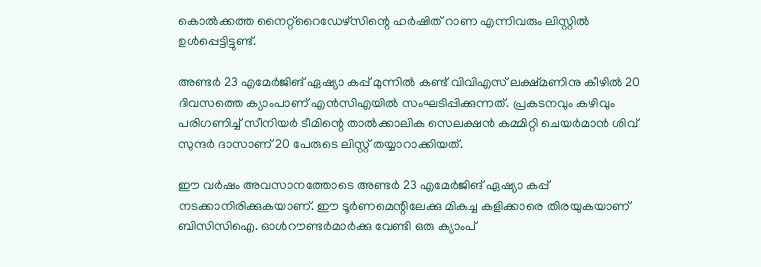കൊല്‍ക്കത്ത നൈറ്റ്‌റൈഡേഴ്‌സിന്റെ ഹര്‍ഷിത് റാണ എന്നിവരും ലിസ്റ്റില്‍ ഉള്‍പ്പെട്ടിട്ടുണ്ട്.

അണ്ടര്‍ 23 എമേര്‍ജിങ് ഏഷ്യാ കപ്പ് മുന്നില്‍ കണ്ട് വിവിഎസ് ലക്ഷ്മണിനു കീഴില്‍ 20 ദിവസത്തെ ക്യാംപാണ് എന്‍സിഎയില്‍ സംഘടിപ്പിക്കുന്നത്. പ്രകടനവും കഴിവും പരിഗണിച്ച് സീനിയര്‍ ടീമിന്റെ താല്‍ക്കാലിക സെലക്ഷന്‍ കമ്മിറ്റി ചെയര്‍മാന്‍ ശിവ് സുന്ദര്‍ ദാസാണ് 20 പേരുടെ ലിസ്റ്റ് തയ്യാറാക്കിയത്.

ഈ വര്‍ഷം അവസാനത്തോടെ അണ്ടര്‍ 23 എമേര്‍ജിങ് ഏഷ്യാ കപ്പ് നടക്കാനിരിക്കുകയാണ്. ഈ ടൂര്‍ണമെന്റിലേക്കു മികച്ച കളിക്കാരെ തിരയുകയാണ് ബിസിസിഐ. ഓള്‍റൗണ്ടര്‍മാര്‍ക്കു വേണ്ടി ഒരു ക്യാംപ്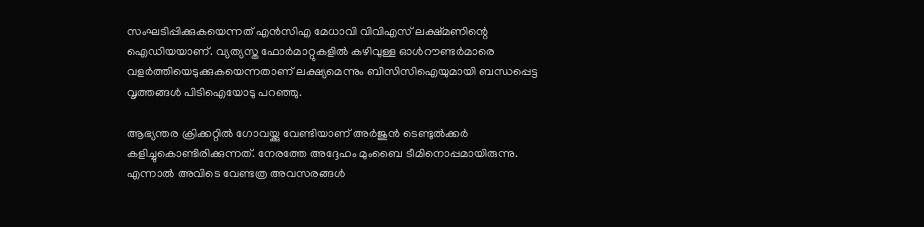സംഘടിപ്പിക്കുകയെന്നത് എന്‍സിഎ മേധാവി വിവിഎസ് ലക്ഷ്മണിന്റെ ഐഡിയയാണ്. വ്യത്യസ്ത ഫോര്‍മാറ്റുകളില്‍ കഴിവുള്ള ഓള്‍റൗണ്ടര്‍മാരെ വളര്‍ത്തിയെടുക്കുകയെന്നതാണ് ലക്ഷ്യമെന്നും ബിസിസിഐയുമായി ബന്ധപ്പെട്ട വൃത്തങ്ങള്‍ പിടിഐയോടു പറഞ്ഞു.

ആഭ്യന്തര ക്രിക്കറ്റില്‍ ഗോവയ്ക്കു വേണ്ടിയാണ് അര്‍ജുന്‍ ടെണ്ടുല്‍ക്കര്‍ കളിച്ചുകൊണ്ടിരിക്കുന്നത്. നേരത്തേ അദ്ദേഹം മുംബൈ ടീമിനൊപ്പമായിരുന്നു. എന്നാല്‍ അവിടെ വേണ്ടത്ര അവസരങ്ങള്‍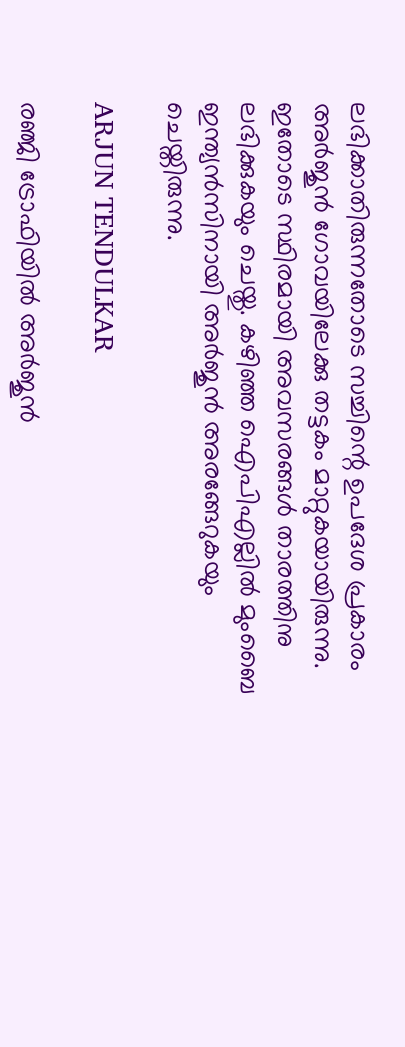ലഭിക്കാതിരുന്നതോടെ സച്ചിന്റെ ഉപദേശ പ്രകാരം അര്‍ജുന്‍ ഗോവയിലേക്കു തട്ടകം മാറ്റുകയായിരുന്നു. ഇതോടെ സ്ഥിരമായി അവസരങ്ങള്‍ താരത്തിനു ലഭിക്കുകയും ചെയ്തു. കഴിഞ്ഞ ഐപിഎല്ലില്‍ മുംബൈ ഇന്ത്യന്‍സിനായി അര്‍ജുന്‍ അരങ്ങേറുകയും ചെയ്തിരുന്നു.

ARJUN TENDULKAR

രഞ്ജി ട്രോഫിയില്‍ അര്‍ജുന്‍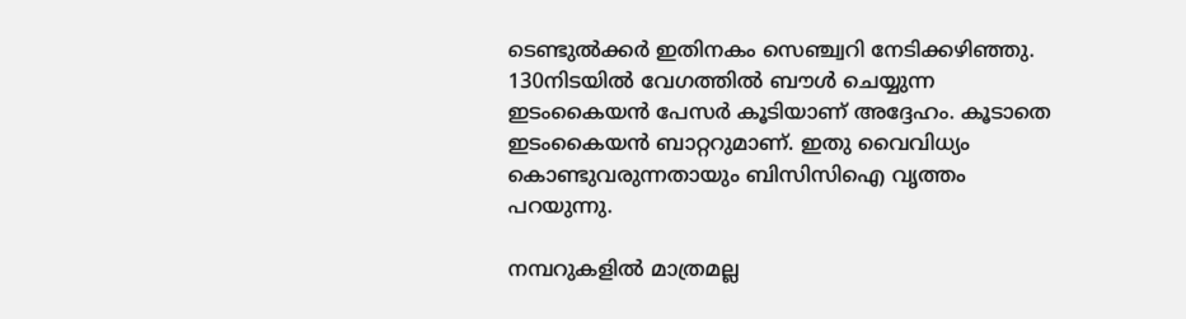ടെണ്ടുല്‍ക്കര്‍ ഇതിനകം സെഞ്ച്വറി നേടിക്കഴിഞ്ഞു. 130നിടയില്‍ വേഗത്തില്‍ ബൗള്‍ ചെയ്യുന്ന ഇടംകൈയന്‍ പേസര്‍ കൂടിയാണ് അദ്ദേഹം. കൂടാതെ ഇടംകൈയന്‍ ബാറ്ററുമാണ്. ഇതു വൈവിധ്യം കൊണ്ടുവരുന്നതായും ബിസിസിഐ വൃത്തം പറയുന്നു.

നമ്പറുകളില്‍ മാത്രമല്ല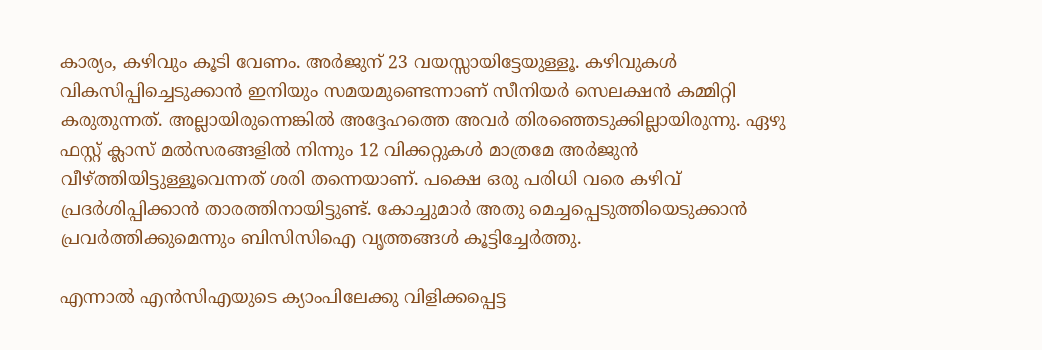കാര്യം, കഴിവും കൂടി വേണം. അര്‍ജുന് 23 വയസ്സായിട്ടേയുള്ളൂ. കഴിവുകള്‍ വികസിപ്പിച്ചെടുക്കാന്‍ ഇനിയും സമയമുണ്ടെന്നാണ് സീനിയര്‍ സെലക്ഷന്‍ കമ്മിറ്റി കരുതുന്നത്. അല്ലായിരുന്നെങ്കില്‍ അദ്ദേഹത്തെ അവര്‍ തിരഞ്ഞെടുക്കില്ലായിരുന്നു. ഏഴു ഫസ്റ്റ് ക്ലാസ് മല്‍സരങ്ങളില്‍ നിന്നും 12 വിക്കറ്റുകള്‍ മാത്രമേ അര്‍ജുന്‍ വീഴ്ത്തിയിട്ടുള്ളൂവെന്നത് ശരി തന്നെയാണ്. പക്ഷെ ഒരു പരിധി വരെ കഴിവ് പ്രദര്‍ശിപ്പിക്കാന്‍ താരത്തിനായിട്ടുണ്ട്. കോച്ചുമാര്‍ അതു മെച്ചപ്പെടുത്തിയെടുക്കാന്‍ പ്രവര്‍ത്തിക്കുമെന്നും ബിസിസിഐ വൃത്തങ്ങള്‍ കൂട്ടിച്ചേര്‍ത്തു.

എന്നാല്‍ എന്‍സിഎയുടെ ക്യാംപിലേക്കു വിളിക്കപ്പെട്ട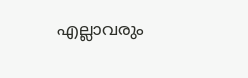എല്ലാവരും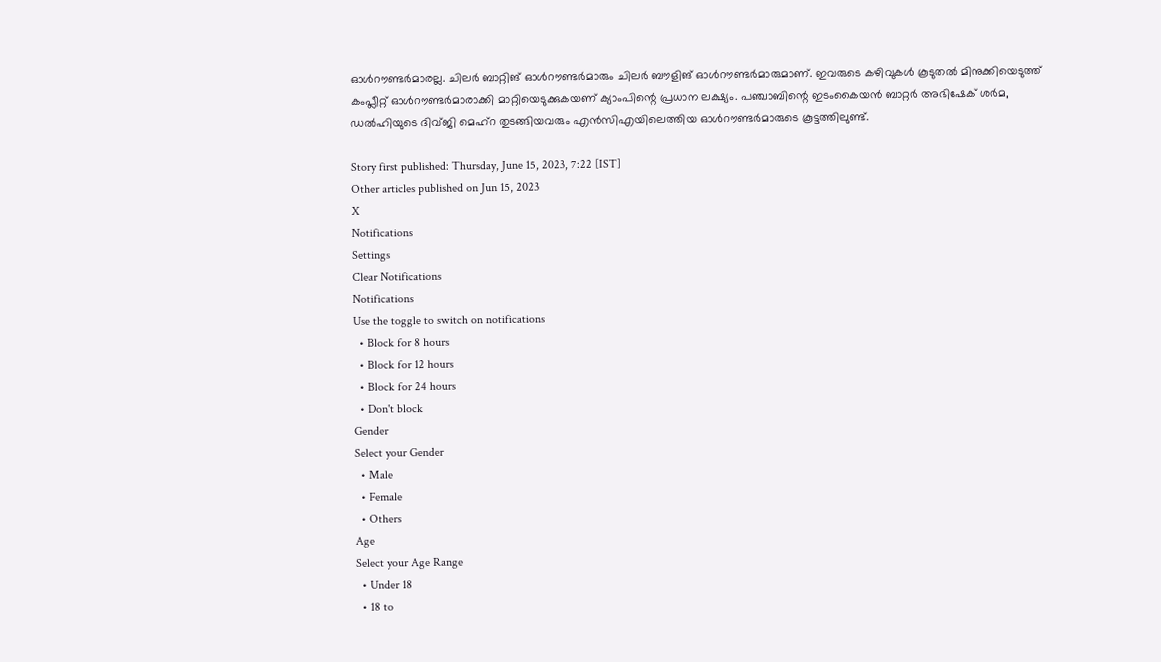ഓള്‍റൗണ്ടര്‍മാരല്ല. ചിലര്‍ ബാറ്റിങ് ഓള്‍റൗണ്ടര്‍മാരും ചിലര്‍ ബൗളിങ് ഓള്‍റൗണ്ടര്‍മാരുമാണ്. ഇവരുടെ കഴിവുകള്‍ കൂടുതല്‍ മിനുക്കിയെടുത്ത് കംപ്ലീറ്റ് ഓള്‍റൗണ്ടര്‍മാരാക്കി മാറ്റിയെടുക്കുകയണ് ക്യാംപിന്റെ പ്രധാന ലക്ഷ്യം. പഞ്ചാബിന്റെ ഇടംകൈയന്‍ ബാറ്റര്‍ അഭിഷേക് ശര്‍മ, ഡല്‍ഹിയുടെ ദിവ്ജി മെഹ്‌റ തുടങ്ങിയവരും എന്‍സിഎയിലെത്തിയ ഓള്‍റൗണ്ടര്‍മാരുടെ കൂട്ടത്തിലുണ്ട്.

Story first published: Thursday, June 15, 2023, 7:22 [IST]
Other articles published on Jun 15, 2023
X
Notifications
Settings
Clear Notifications
Notifications
Use the toggle to switch on notifications
  • Block for 8 hours
  • Block for 12 hours
  • Block for 24 hours
  • Don't block
Gender
Select your Gender
  • Male
  • Female
  • Others
Age
Select your Age Range
  • Under 18
  • 18 to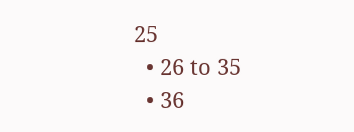25
  • 26 to 35
  • 36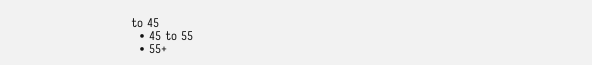to 45
  • 45 to 55
  • 55+